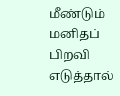மீண்டும் மனிதப் பிறவி எடுத்தால்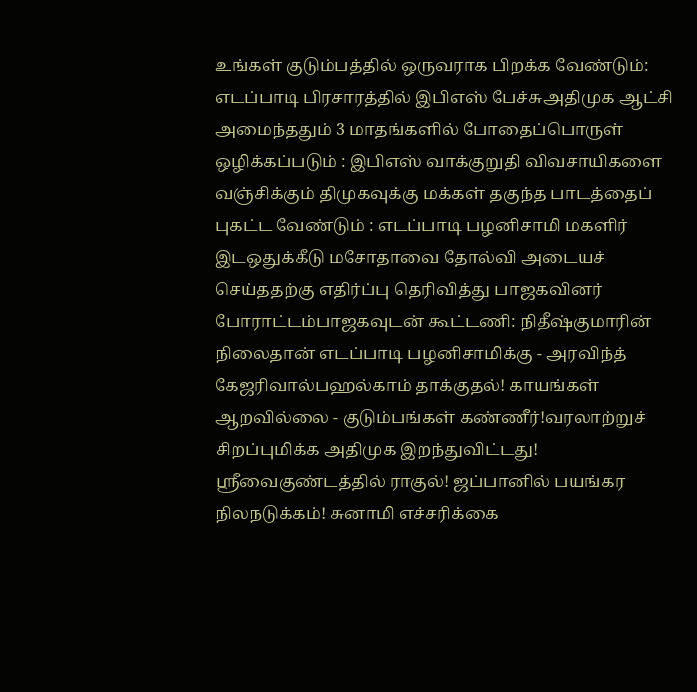உங்கள் குடும்பத்தில் ஒருவராக பிறக்க வேண்டும்: எடப்பாடி பிரசாரத்தில் இபிஎஸ் பேச்சுஅதிமுக ஆட்சி அமைந்ததும் 3 மாதங்களில் போதைப்பொருள் ஒழிக்கப்படும் : இபிஎஸ் வாக்குறுதி விவசாயிகளை வஞ்சிக்கும் திமுகவுக்கு மக்கள் தகுந்த பாடத்தைப் புகட்ட வேண்டும் : எடப்பாடி பழனிசாமி மகளிர் இடஒதுக்கீடு மசோதாவை தோல்வி அடையச் செய்ததற்கு எதிர்ப்பு தெரிவித்து பாஜகவினர் போராட்டம்பாஜகவுடன் கூட்டணி: நிதீஷ்குமாரின் நிலைதான் எடப்பாடி பழனிசாமிக்கு - அரவிந்த் கேஜரிவால்பஹல்காம் தாக்குதல்! காயங்கள் ஆறவில்லை - குடும்பங்கள் கண்ணீர்!வரலாற்றுச் சிறப்புமிக்க அதிமுக இறந்துவிட்டது! ஸ்ரீவைகுண்டத்தில் ராகுல்! ஜப்பானில் பயங்கர நிலநடுக்கம்! சுனாமி எச்சரிக்கை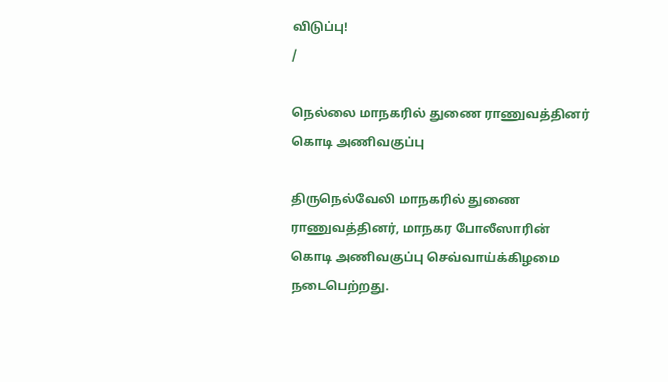விடுப்பு!
/

நெல்லை மாநகரில் துணை ராணுவத்தினர் கொடி அணிவகுப்பு

திருநெல்வேலி மாநகரில் துணை ராணுவத்தினர், மாநகர போலீஸாரின் கொடி அணிவகுப்பு செவ்வாய்க்கிழமை நடைபெற்றது.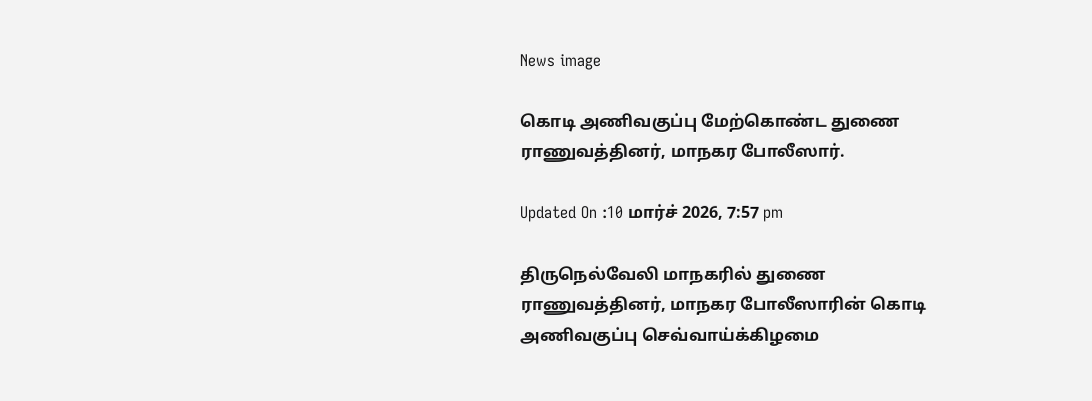News image

கொடி அணிவகுப்பு மேற்கொண்ட துணை ராணுவத்தினர், மாநகர போலீஸார்.

Updated On :10 மார்ச் 2026, 7:57 pm

திருநெல்வேலி மாநகரில் துணை ராணுவத்தினர், மாநகர போலீஸாரின் கொடி அணிவகுப்பு செவ்வாய்க்கிழமை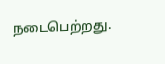நடைபெற்றது.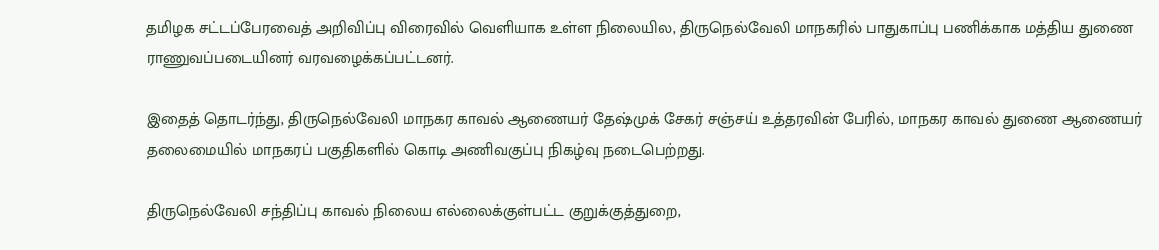தமிழக சட்டப்பேரவைத் அறிவிப்பு விரைவில் வெளியாக உள்ள நிலையில, திருநெல்வேலி மாநகரில் பாதுகாப்பு பணிக்காக மத்திய துணை ராணுவப்படையினர் வரவழைக்கப்பட்டனர்.

இதைத் தொடர்ந்து, திருநெல்வேலி மாநகர காவல் ஆணையர் தேஷ்முக் சேகர் சஞ்சய் உத்தரவின் பேரில், மாநகர காவல் துணை ஆணையர் தலைமையில் மாநகரப் பகுதிகளில் கொடி அணிவகுப்பு நிகழ்வு நடைபெற்றது.

திருநெல்வேலி சந்திப்பு காவல் நிலைய எல்லைக்குள்பட்ட குறுக்குத்துறை,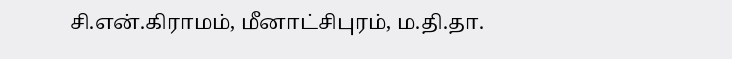சி.என்.கிராமம், மீனாட்சிபுரம், ம.தி.தா.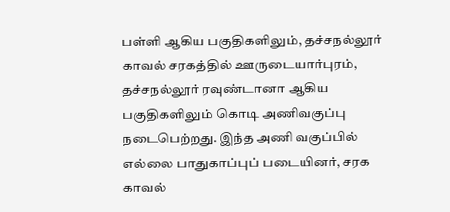பள்ளி ஆகிய பகுதிகளிலும், தச்சநல்லூர் காவல் சரகத்தில் ஊருடையார்புரம், தச்சநல்லூர் ரவுண்டானா ஆகிய பகுதிகளிலும் கொடி அணிவகுப்பு நடைபெற்றது. இந்த அணி வகுப்பில் எல்லை பாதுகாப்புப் படையினர், சரக காவல்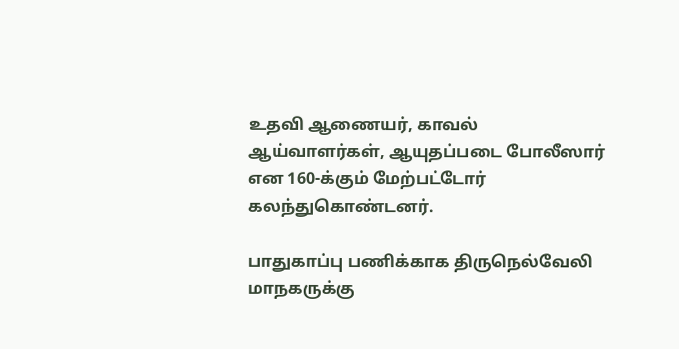உதவி ஆணையர், காவல் ஆய்வாளர்கள், ஆயுதப்படை போலீஸார் என 160-க்கும் மேற்பட்டோர் கலந்துகொண்டனர்.

பாதுகாப்பு பணிக்காக திருநெல்வேலி மாநகருக்கு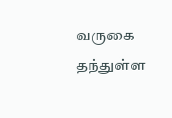வருகை தந்துள்ள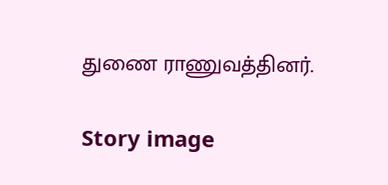துணை ராணுவத்தினர்.

Story image